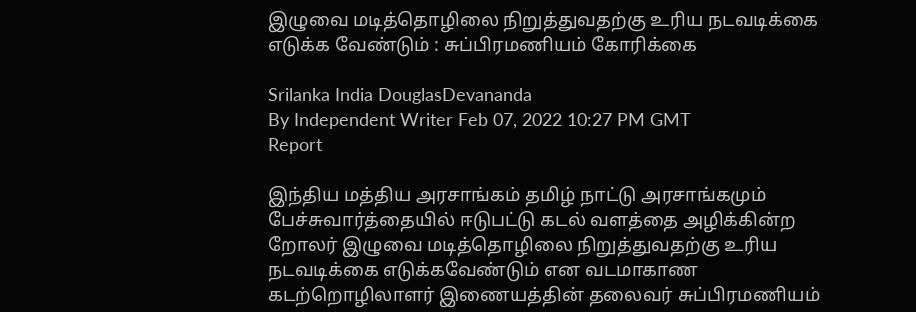இழுவை மடித்தொழிலை நிறுத்துவதற்கு உரிய நடவடிக்கை எடுக்க வேண்டும் : சுப்பிரமணியம் கோரிக்கை

Srilanka India DouglasDevananda
By Independent Writer Feb 07, 2022 10:27 PM GMT
Report

இந்திய மத்திய அரசாங்கம் தமிழ் நாட்டு அரசாங்கமும் பேச்சுவார்த்தையில் ஈடுபட்டு கடல் வளத்தை அழிக்கின்ற றோலர் இழுவை மடித்தொழிலை நிறுத்துவதற்கு உரிய நடவடிக்கை எடுக்கவேண்டும் என வடமாகாண கடற்றொழிலாளர் இணையத்தின் தலைவர் சுப்பிரமணியம்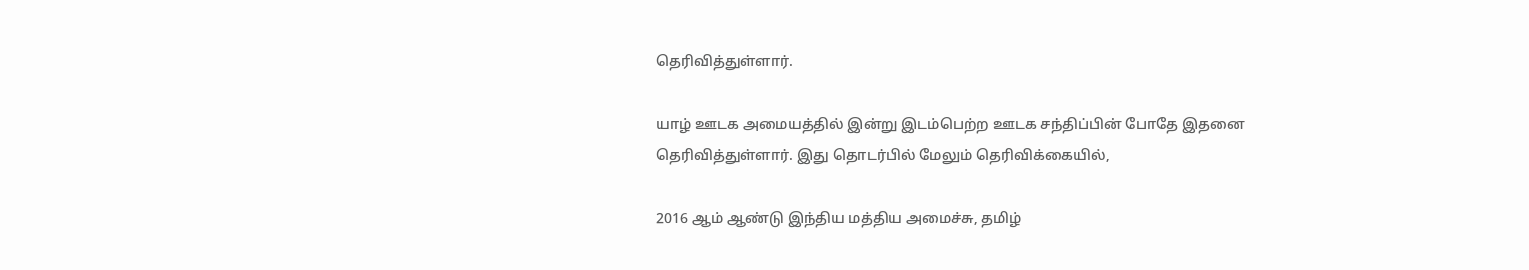தெரிவித்துள்ளார்.

யாழ் ஊடக அமையத்தில் இன்று இடம்பெற்ற ஊடக சந்திப்பின் போதே இதனை தெரிவித்துள்ளார். இது தொடர்பில் மேலும் தெரிவிக்கையில்,

2016 ஆம் ஆண்டு இந்திய மத்திய அமைச்சு, தமிழ்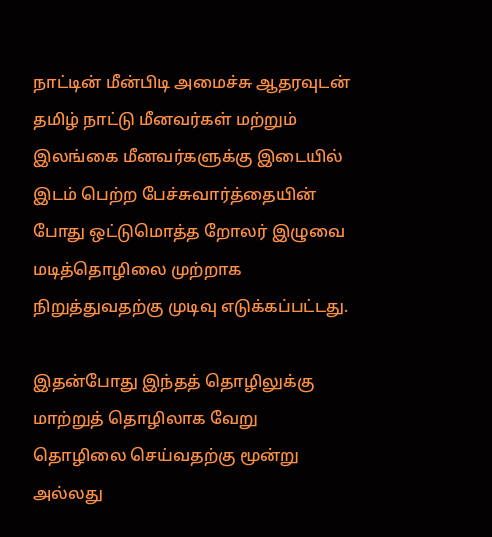நாட்டின் மீன்பிடி அமைச்சு ஆதரவுடன் தமிழ் நாட்டு மீனவர்கள் மற்றும் இலங்கை மீனவர்களுக்கு இடையில் இடம் பெற்ற பேச்சுவார்த்தையின் போது ஒட்டுமொத்த றோலர் இழுவை மடித்தொழிலை முற்றாக நிறுத்துவதற்கு முடிவு எடுக்கப்பட்டது.

இதன்போது இந்தத் தொழிலுக்கு மாற்றுத் தொழிலாக வேறு தொழிலை செய்வதற்கு மூன்று அல்லது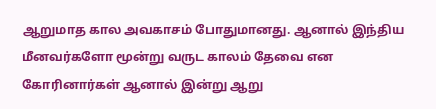ஆறுமாத கால அவகாசம் போதுமானது. ஆனால் இந்திய மீனவர்களோ மூன்று வருட காலம் தேவை என கோரினார்கள் ஆனால் இன்று ஆறு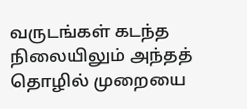வருடங்கள் கடந்த நிலையிலும் அந்தத் தொழில் முறையை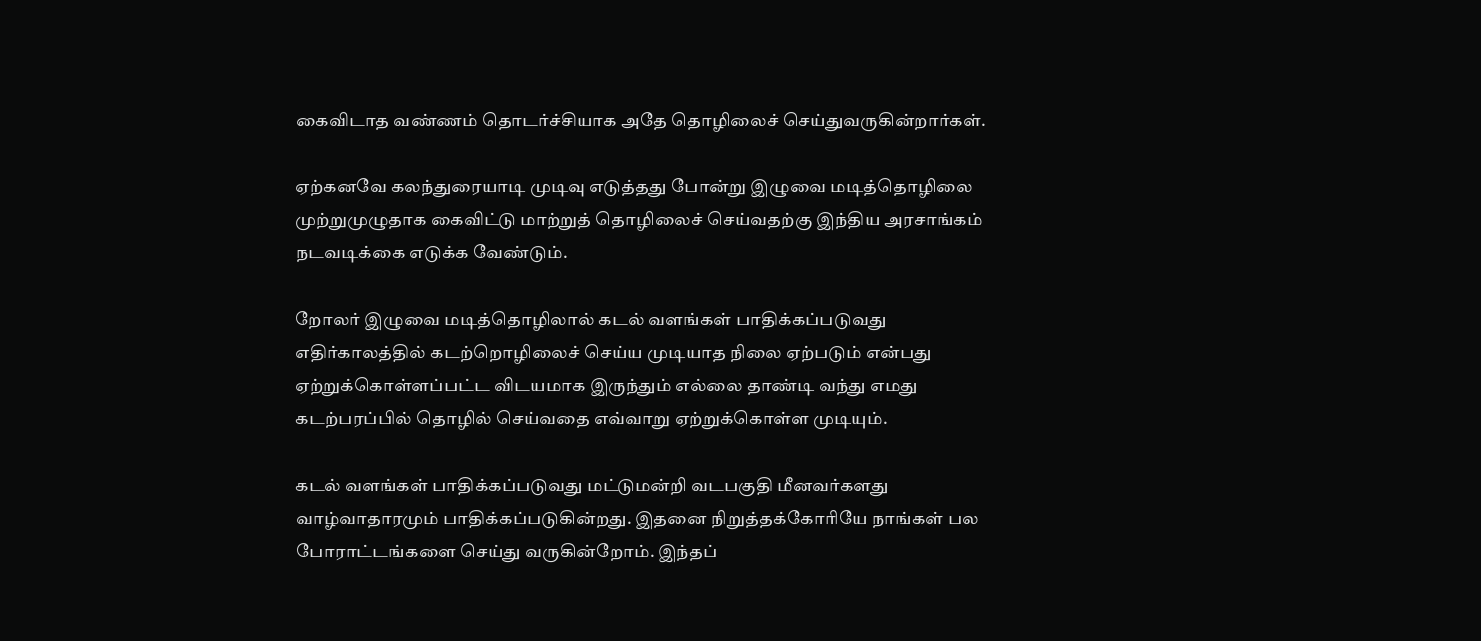கைவிடாத வண்ணம் தொடர்ச்சியாக அதே தொழிலைச் செய்துவருகின்றார்கள்.

ஏற்கனவே கலந்துரையாடி முடிவு எடுத்தது போன்று இழுவை மடித்தொழிலை முற்றுமுழுதாக கைவிட்டு மாற்றுத் தொழிலைச் செய்வதற்கு இந்திய அரசாங்கம் நடவடிக்கை எடுக்க வேண்டும்.

றோலர் இழுவை மடித்தொழிலால் கடல் வளங்கள் பாதிக்கப்படுவது எதிர்காலத்தில் கடற்றொழிலைச் செய்ய முடியாத நிலை ஏற்படும் என்பது ஏற்றுக்கொள்ளப்பட்ட விடயமாக இருந்தும் எல்லை தாண்டி வந்து எமது கடற்பரப்பில் தொழில் செய்வதை எவ்வாறு ஏற்றுக்கொள்ள முடியும்.

கடல் வளங்கள் பாதிக்கப்படுவது மட்டுமன்றி வடபகுதி மீனவர்களது வாழ்வாதாரமும் பாதிக்கப்படுகின்றது. இதனை நிறுத்தக்கோரியே நாங்கள் பல போராட்டங்களை செய்து வருகின்றோம். இந்தப்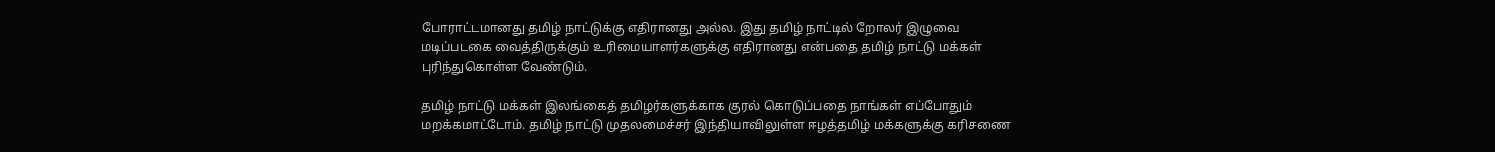போராட்டமானது தமிழ் நாட்டுக்கு எதிரானது அல்ல. இது தமிழ் நாட்டில் றோலர் இழுவை மடிப்படகை வைத்திருக்கும் உரிமையாளர்களுக்கு எதிரானது என்பதை தமிழ் நாட்டு மக்கள் புரிந்துகொள்ள வேண்டும்.

தமிழ் நாட்டு மக்கள் இலங்கைத் தமிழர்களுக்காக குரல் கொடுப்பதை நாங்கள் எப்போதும் மறக்கமாட்டோம். தமிழ் நாட்டு முதலமைச்சர் இந்தியாவிலுள்ள ஈழத்தமிழ் மக்களுக்கு கரிசணை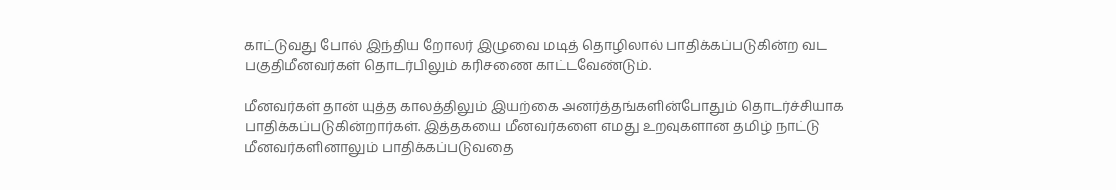காட்டுவது போல் இந்திய றோலர் இழுவை மடித் தொழிலால் பாதிக்கப்படுகின்ற வட பகுதிமீனவர்கள் தொடர்பிலும் கரிசணை காட்டவேண்டும்.

மீனவர்கள் தான் யுத்த காலத்திலும் இயற்கை அனர்த்தங்களின்போதும் தொடர்ச்சியாக பாதிக்கப்படுகின்றார்கள். இத்தகயை மீனவர்களை எமது உறவுகளான தமிழ் நாட்டு மீனவர்களினாலும் பாதிக்கப்படுவதை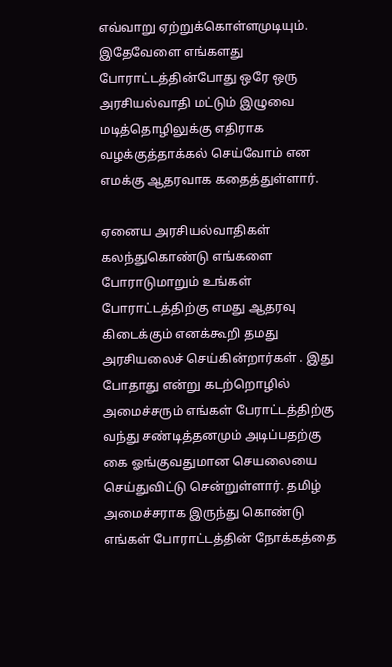எவ்வாறு ஏற்றுக்கொள்ளமுடியும். இதேவேளை எங்களது போராட்டத்தின்போது ஒரே ஒரு அரசியல்வாதி மட்டும் இழுவை மடித்தொழிலுக்கு எதிராக வழக்குத்தாக்கல் செய்வோம் என எமக்கு ஆதரவாக கதைத்துள்ளார்.

ஏனைய அரசியல்வாதிகள் கலந்துகொண்டு எங்களை போராடுமாறும் உங்கள் போராட்டத்திற்கு எமது ஆதரவு கிடைக்கும் எனக்கூறி தமது அரசியலைச் செய்கின்றார்கள் . இது போதாது என்று கடற்றொழில் அமைச்சரும் எங்கள் பேராட்டத்திற்கு வந்து சண்டித்தனமும் அடிப்பதற்கு கை ஓங்குவதுமான செயலையை செய்துவிட்டு சென்றுள்ளார். தமிழ் அமைச்சராக இருந்து கொண்டு எங்கள் போராட்டத்தின் நோக்கத்தை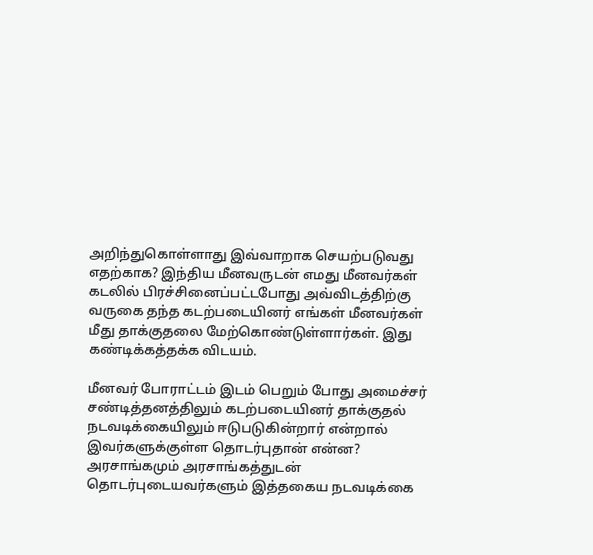அறிந்துகொள்ளாது இவ்வாறாக செயற்படுவது எதற்காக? இந்திய மீனவருடன் எமது மீனவர்கள் கடலில் பிரச்சினைப்பட்டபோது அவ்விடத்திற்கு வருகை தந்த கடற்படையினர் எங்கள் மீனவர்கள் மீது தாக்குதலை மேற்கொண்டுள்ளார்கள். இது கண்‌டிக்கத்தக்க விடயம்.

மீனவர் போராட்டம் இடம் பெறும் போது அமைச்சர் சண்டித்தனத்திலும்‌ கடற்படையினர் தாக்குதல் நடவடிக்கையிலும் ஈடுபடுகின்றார் என்றால் இவர்களுக்குள்ள தொடர்புதான் என்ன? அரசாங்கமும் அரசாங்கத்துடன் தொடர்புடையவர்களும் இத்தகைய நடவடிக்கை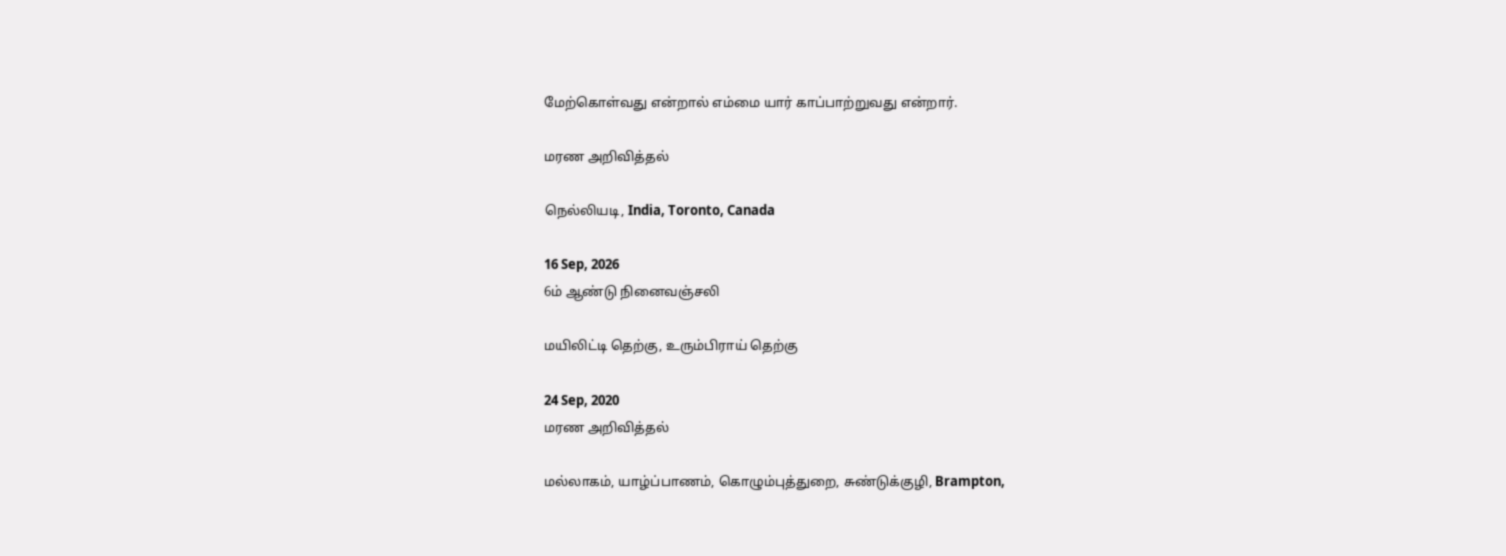மேற்கொள்வது என்றால் எம்மை யார் காப்பாற்றுவது என்றார்.

மரண அறிவித்தல்

நெல்லியடி, India, Toronto, Canada

16 Sep, 2026
6ம் ஆண்டு நினைவஞ்சலி

மயிலிட்டி தெற்கு, உரும்பிராய் தெற்கு

24 Sep, 2020
மரண அறிவித்தல்

மல்லாகம், யாழ்ப்பாணம், கொழும்புத்துறை, சுண்டுக்குழி, Brampton,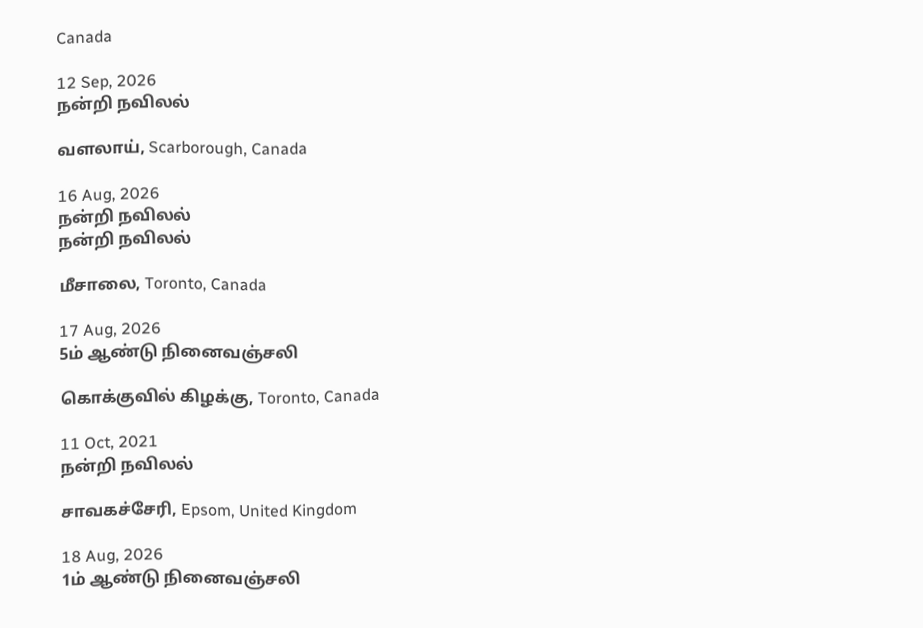Canada

12 Sep, 2026
நன்றி நவிலல்

வளலாய், Scarborough, Canada

16 Aug, 2026
நன்றி நவிலல்
நன்றி நவிலல்

மீசாலை, Toronto, Canada

17 Aug, 2026
5ம் ஆண்டு நினைவஞ்சலி

கொக்குவில் கிழக்கு, Toronto, Canada

11 Oct, 2021
நன்றி நவிலல்

சாவகச்சேரி, Epsom, United Kingdom

18 Aug, 2026
1ம் ஆண்டு நினைவஞ்சலி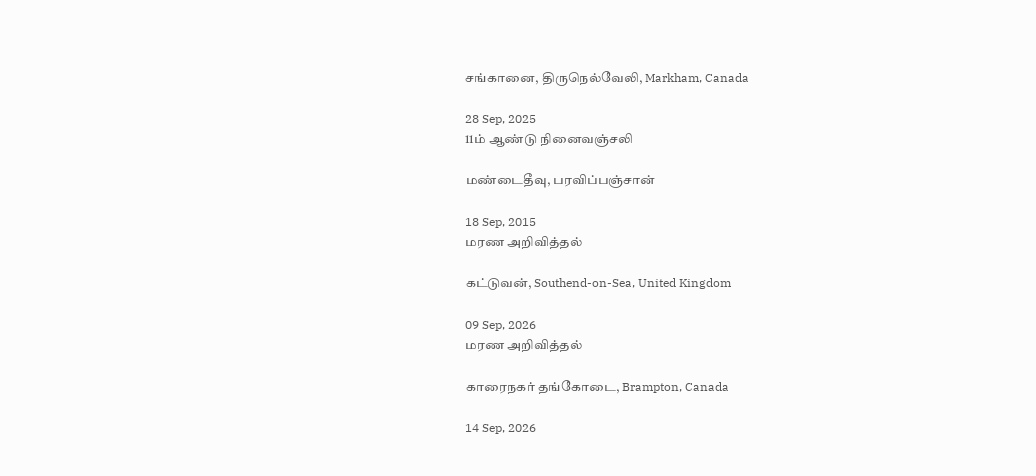சங்கானை, திருநெல்வேலி, Markham, Canada

28 Sep, 2025
11ம் ஆண்டு நினைவஞ்சலி

மண்டைதீவு, பரவிப்பஞ்சான்

18 Sep, 2015
மரண அறிவித்தல்

கட்டுவன், Southend-on-Sea, United Kingdom

09 Sep, 2026
மரண அறிவித்தல்

காரைநகர் தங்கோடை, Brampton, Canada

14 Sep, 2026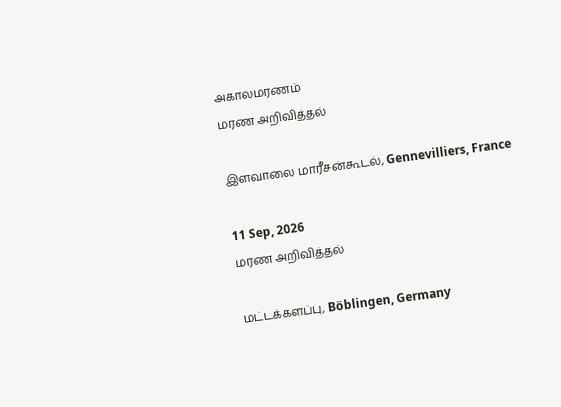அகாலமரணம்
மரண அறிவித்தல்

இளவாலை மாரீசன்கூடல், Gennevilliers, France

11 Sep, 2026
மரண அறிவித்தல்

மட்டக்களப்பு, Böblingen, Germany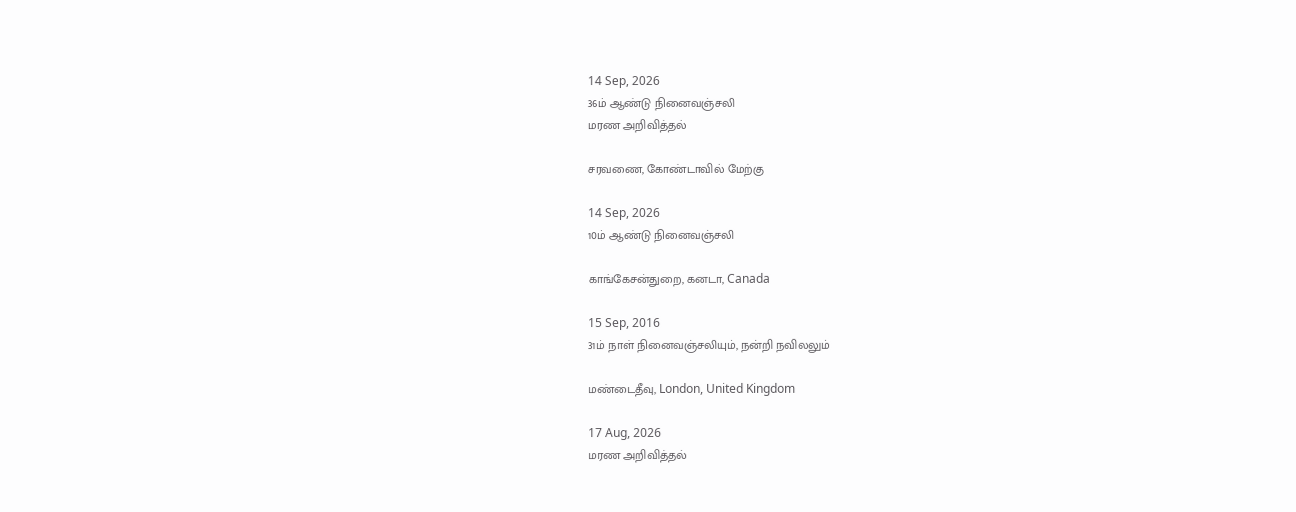14 Sep, 2026
36ம் ஆண்டு நினைவஞ்சலி
மரண அறிவித்தல்

சரவணை, கோண்டாவில் மேற்கு

14 Sep, 2026
10ம் ஆண்டு நினைவஞ்சலி

காங்கேசன்துறை, கனடா, Canada

15 Sep, 2016
31ம் நாள் நினைவஞ்சலியும், நன்றி நவிலலும்

மண்டைதீவு, London, United Kingdom

17 Aug, 2026
மரண அறிவித்தல்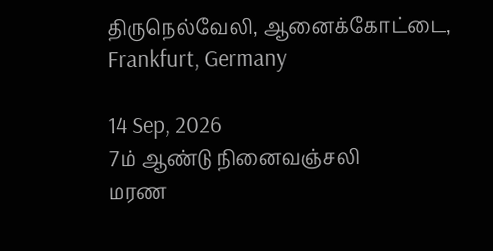திருநெல்வேலி, ஆனைக்கோட்டை, Frankfurt, Germany

14 Sep, 2026
7ம் ஆண்டு நினைவஞ்சலி
மரண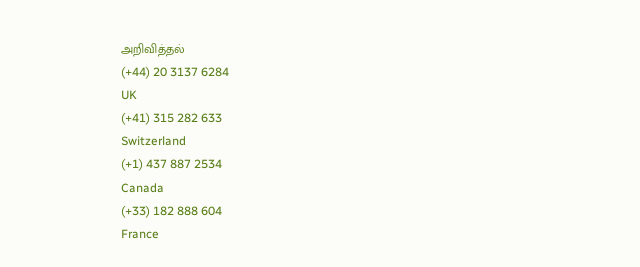அறிவித்தல்
(+44) 20 3137 6284
UK
(+41) 315 282 633
Switzerland
(+1) 437 887 2534
Canada
(+33) 182 888 604
France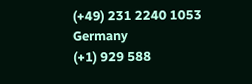(+49) 231 2240 1053
Germany
(+1) 929 588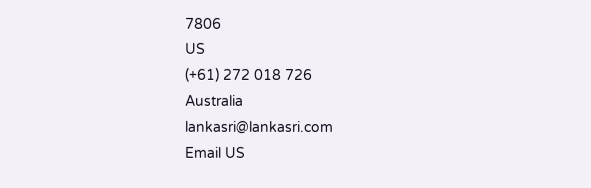7806
US
(+61) 272 018 726
Australia
lankasri@lankasri.com
Email US